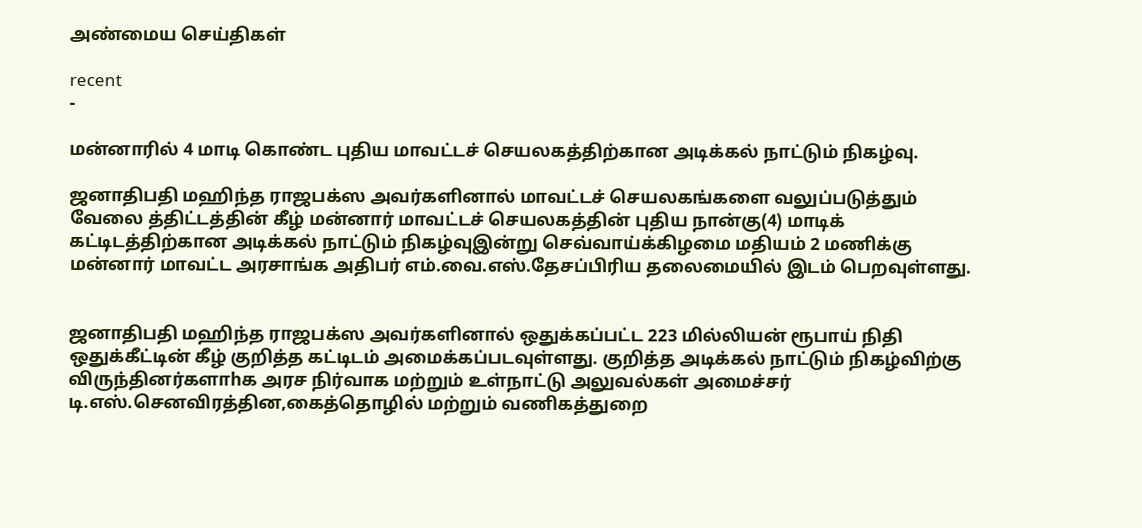அண்மைய செய்திகள்

recent
-

மன்னாரில் 4 மாடி கொண்ட புதிய மாவட்டச் செயலகத்திற்கான அடிக்கல் நாட்டும் நிகழ்வு.

ஜனாதிபதி மஹிந்த ராஜபக்ஸ அவர்களினால் மாவட்டச் செயலகங்களை வலுப்படுத்தும் வேலை த்திட்டத்தின் கீழ் மன்னார் மாவட்டச் செயலகத்தின் புதிய நான்கு(4) மாடிக் கட்டிடத்திற்கான அடிக்கல் நாட்டும் நிகழ்வுஇன்று செவ்வாய்க்கிழமை மதியம் 2 மணிக்கு மன்னார் மாவட்ட அரசாங்க அதிபர் எம்.வை.எஸ்.தேசப்பிரிய தலைமையில் இடம் பெறவுள்ளது.


ஜனாதிபதி மஹிந்த ராஜபக்ஸ அவர்களினால் ஒதுக்கப்பட்ட 223 மில்லியன் ரூபாய் நிதி ஒதுக்கீட்டின் கீழ் குறித்த கட்டிடம் அமைக்கப்படவுள்ளது. குறித்த அடிக்கல் நாட்டும் நிகழ்விற்கு விருந்தினர்களாhக அரச நிர்வாக மற்றும் உள்நாட்டு அலுவல்கள் அமைச்சர் டி.எஸ்.செனவிரத்தின,கைத்தொழில் மற்றும் வணிகத்துறை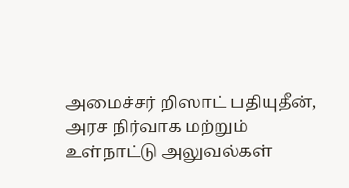அமைச்சர் றிஸாட் பதியுதீன், அரச நிர்வாக மற்றும் உள்நாட்டு அலுவல்கள்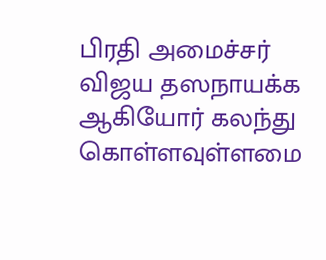பிரதி அமைச்சர் விஜய தஸநாயக்க ஆகியோர் கலந்து கொள்ளவுள்ளமை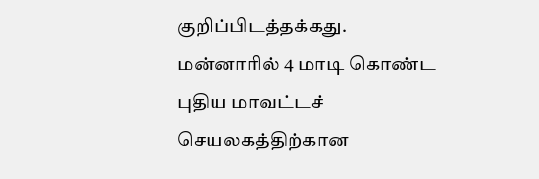குறிப்பிடத்தக்கது.
மன்னாரில் 4 மாடி கொண்ட புதிய மாவட்டச் செயலகத்திற்கான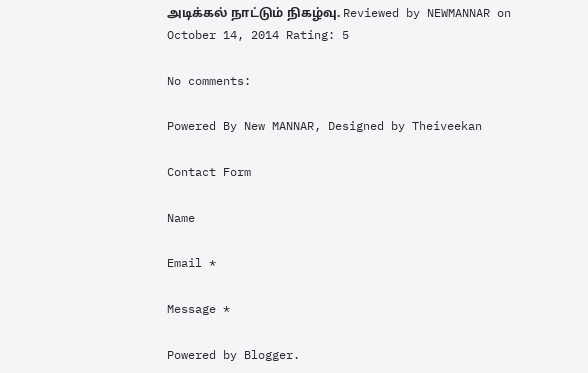அடிக்கல் நாட்டும் நிகழ்வு. Reviewed by NEWMANNAR on October 14, 2014 Rating: 5

No comments:

Powered By New MANNAR, Designed by Theiveekan

Contact Form

Name

Email *

Message *

Powered by Blogger.